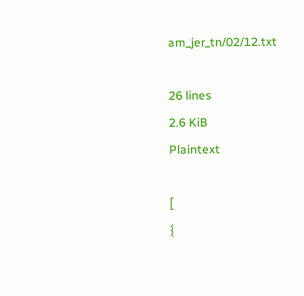am_jer_tn/02/12.txt

26 lines
2.6 KiB
Plaintext

[
{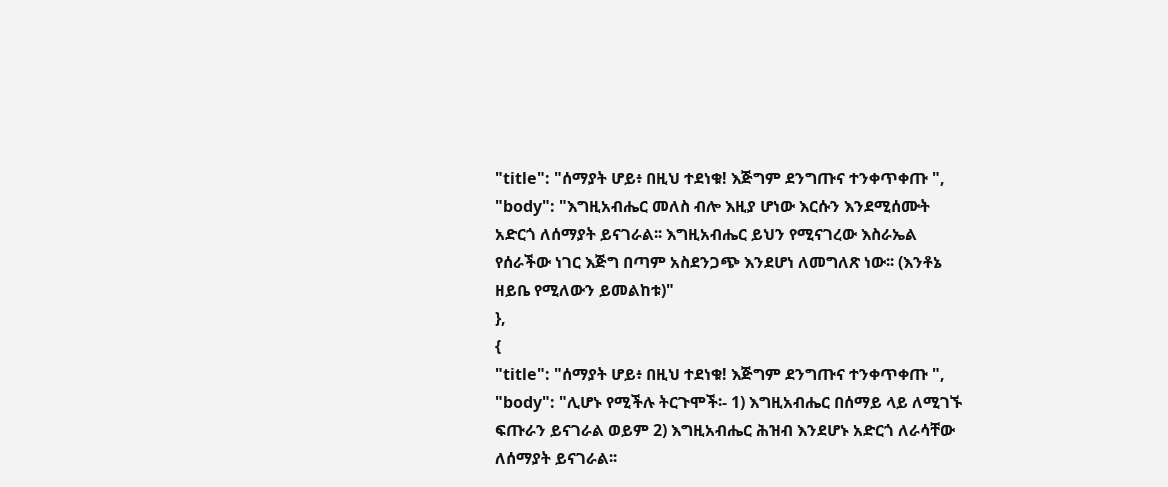"title": "ሰማያት ሆይ፥ በዚህ ተደነቁ! እጅግም ደንግጡና ተንቀጥቀጡ ",
"body": "እግዚአብሔር መለስ ብሎ እዚያ ሆነው እርሱን እንደሚሰሙት አድርጎ ለሰማያት ይናገራል፡፡ እግዚአብሔር ይህን የሚናገረው እስራኤል የሰራችው ነገር እጅግ በጣም አስደንጋጭ እንደሆነ ለመግለጽ ነው፡፡ (እንቶኔ ዘይቤ የሚለውን ይመልከቱ)"
},
{
"title": "ሰማያት ሆይ፥ በዚህ ተደነቁ! እጅግም ደንግጡና ተንቀጥቀጡ ",
"body": "ሊሆኑ የሚችሉ ትርጉሞች፡- 1) እግዚአብሔር በሰማይ ላይ ለሚገኙ ፍጡራን ይናገራል ወይም 2) እግዚአብሔር ሕዝብ እንደሆኑ አድርጎ ለራሳቸው ለሰማያት ይናገራል፡፡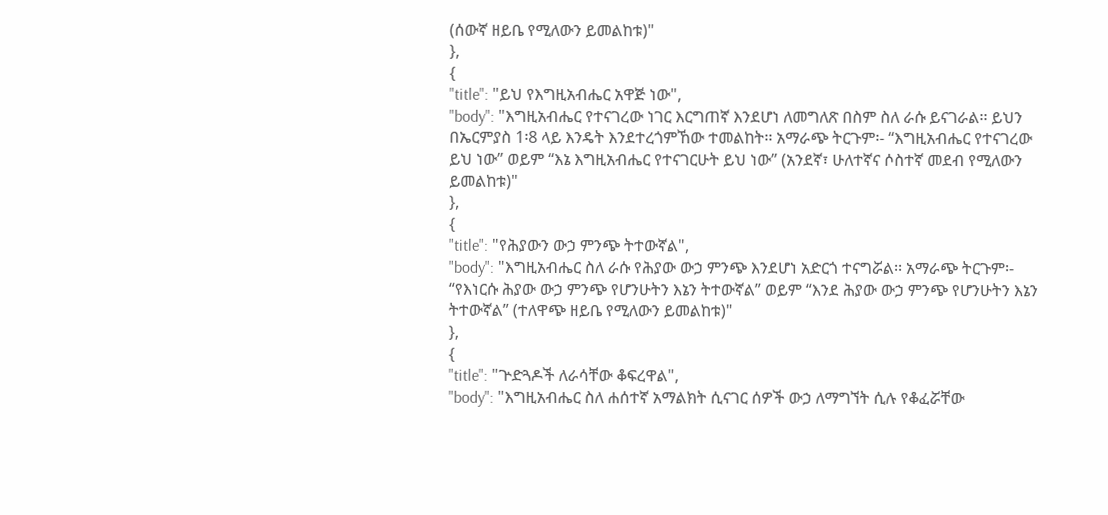(ሰውኛ ዘይቤ የሚለውን ይመልከቱ)"
},
{
"title": "ይህ የእግዚአብሔር አዋጅ ነው",
"body": "እግዚአብሔር የተናገረው ነገር እርግጠኛ እንደሆነ ለመግለጽ በስም ስለ ራሱ ይናገራል፡፡ ይህን በኤርምያስ 1፡8 ላይ እንዴት እንደተረጎምኸው ተመልከት፡፡ አማራጭ ትርጉም፡- “እግዚአብሔር የተናገረው ይህ ነው” ወይም “እኔ እግዚአብሔር የተናገርሁት ይህ ነው” (አንደኛ፣ ሁለተኛና ሶስተኛ መደብ የሚለውን ይመልከቱ)"
},
{
"title": "የሕያውን ውኃ ምንጭ ትተውኛል",
"body": "እግዚአብሔር ስለ ራሱ የሕያው ውኃ ምንጭ እንደሆነ አድርጎ ተናግሯል፡፡ አማራጭ ትርጉም፡- “የእነርሱ ሕያው ውኃ ምንጭ የሆንሁትን እኔን ትተውኛል” ወይም “እንደ ሕያው ውኃ ምንጭ የሆንሁትን እኔን ትተውኛል” (ተለዋጭ ዘይቤ የሚለውን ይመልከቱ)"
},
{
"title": "ጕድጓዶች ለራሳቸው ቆፍረዋል",
"body": "እግዚአብሔር ስለ ሐሰተኛ አማልክት ሲናገር ሰዎች ውኃ ለማግኘት ሲሉ የቆፈሯቸው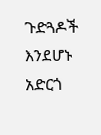ጉድጓዶች እንደሆኑ አድርጎ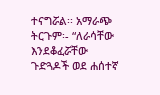ተናግሯል፡፡ አማራጭ ትርጉም፡- “ለራሳቸው እንደቆፈሯቸው ጉድጓዶች ወደ ሐሰተኛ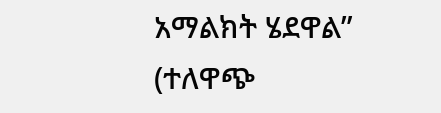አማልክት ሄደዋል” (ተለዋጭ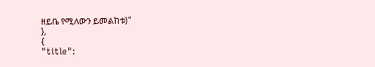ዘይቤ የሚለውን ይመልከቱ)"
},
{
"title":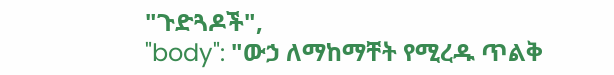"ጉድጓዶች",
"body": "ውኃ ለማከማቸት የሚረዱ ጥልቅ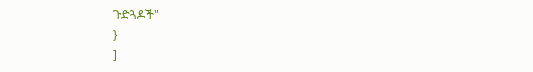ጉድጓዶች"
}
]